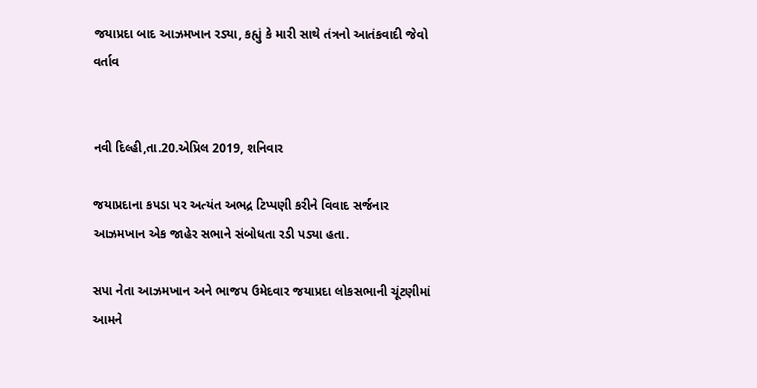જયાપ્રદા બાદ આઝમખાન રડ્યા, કહ્યું કે મારી સાથે તંત્રનો આતંકવાદી જેવો વર્તાવ


નવી દિલ્હી,તા.20.એપ્રિલ 2019, શનિવાર

જયાપ્રદાના કપડા પર અત્યંત અભદ્ર ટિપ્પણી કરીને વિવાદ સર્જનાર આઝમખાન એક જાહેર સભાને સંબોધતા રડી પડ્યા હતા.

સપા નેતા આઝમખાન અને ભાજપ ઉમેદવાર જયાપ્રદા લોકસભાની ચૂંટણીમાં આમને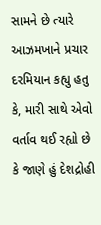સામને છે ત્યારે આઝમખાને પ્રચાર દરમિયાન કહ્યુ હતુ કે, મારી સાથે એવો વર્તાવ થઈ રહ્યો છે કે જાણે હું દેશદ્રોહી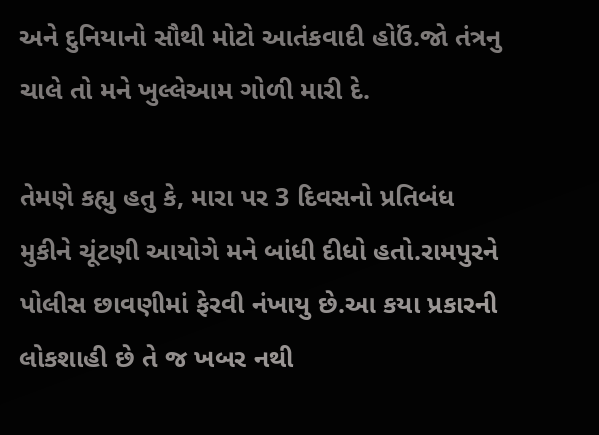અને દુનિયાનો સૌથી મોટો આતંકવાદી હોઉં.જો તંત્રનુ ચાલે તો મને ખુલ્લેઆમ ગોળી મારી દે.

તેમણે કહ્યુ હતુ કે, મારા પર 3 દિવસનો પ્રતિબંધ મુકીને ચૂંટણી આયોગે મને બાંધી દીધો હતો.રામપુરને પોલીસ છાવણીમાં ફેરવી નંખાયુ છે.આ કયા પ્રકારની લોકશાહી છે તે જ ખબર નથી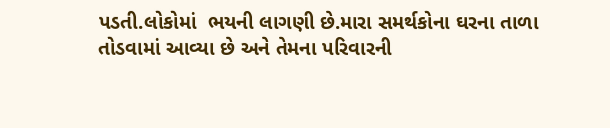પડતી.લોકોમાં  ભયની લાગણી છે.મારા સમર્થકોના ઘરના તાળા તોડવામાં આવ્યા છે અને તેમના પરિવારની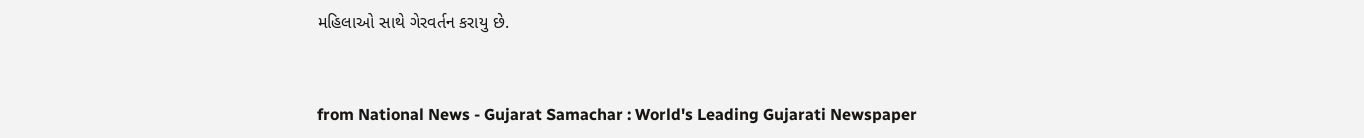મહિલાઓ સાથે ગેરવર્તન કરાયુ છે.



from National News - Gujarat Samachar : World's Leading Gujarati Newspaper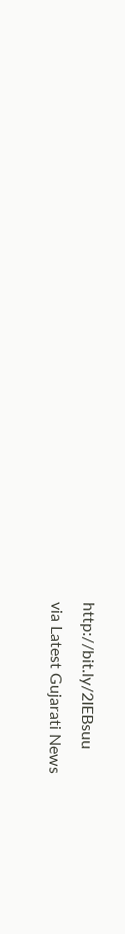http://bit.ly/2IEBsuu
via Latest Gujarati News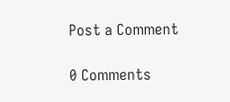Post a Comment

0 Comments